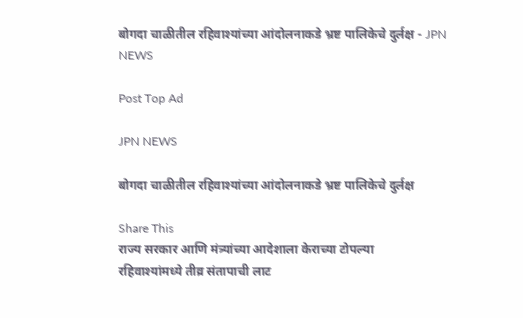बोगदा चाळीतील रहिवाश्यांच्या आंदोलनाकडे भ्रष्ट पालिकेचे दुर्लक्ष - JPN NEWS

Post Top Ad

JPN NEWS

बोगदा चाळीतील रहिवाश्यांच्या आंदोलनाकडे भ्रष्ट पालिकेचे दुर्लक्ष

Share This
राज्य सरकार आणि मंत्र्यांच्या आदेशाला केराच्या टोपल्या
रहिवाश्यांमध्ये तीव्र संतापाची लाट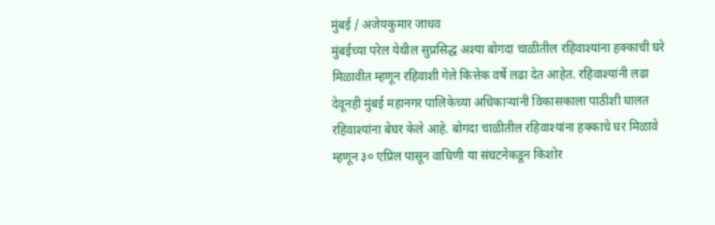मुंबई / अजेयकुमार जाधव
मुंबईच्या परेल येथील सुप्रसिद्ध अश्या बोगदा चाळीतील रहिवाश्यांना हक्काची घरे मिळावीत म्हणून रहिवाशी गेले कित्तेक वर्षे लढा देत आहेत. रहिवाश्यांनी लढा देवूनही मुंबई महानगर पालिकेच्या अधिकाऱ्यांनी विकासकाला पाठीशी घालत रहिवाश्यांना बेघर केले आहे. बोगदा चाळीतील रहिवाश्यांना हक्काचे घर मिळावे म्हणून ३० एप्रिल पासून वाघिणी या संघटनेकडून किशोर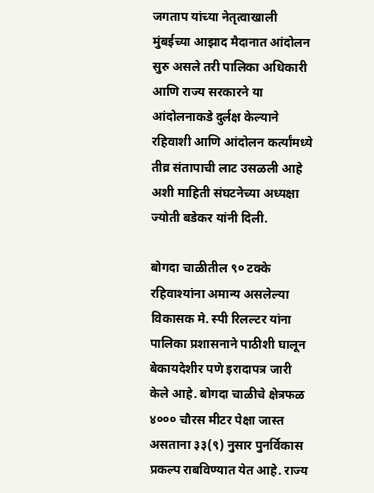जगताप यांच्या नेतृत्वाखाली मुंबईच्या आझाद मैदानात आंदोलन सुरु असले तरी पालिका अधिकारी आणि राज्य सरकारने या आंदोलनाकडे दुर्लक्ष केल्याने रहिवाशी आणि आंदोलन कर्त्यांमध्ये तीव्र संतापाची लाट उसळली आहे अशी माहिती संघटनेच्या अध्यक्षा ज्योती बडेकर यांनी दिली.

बोगदा चाळीतील ९० टक्के रहिवाश्यांना अमान्य असलेल्या विकासक मे. स्पी रिलल्टर यांना पालिका प्रशासनाने पाठीशी घालून बेकायदेशीर पणे इरादापत्र जारी केले आहे. बोगदा चाळीचे क्षेत्रफळ ४००० चौरस मीटर पेक्षा जास्त असताना ३३(९) नुसार पुनर्विकास प्रकल्प राबविण्यात येत आहे. राज्य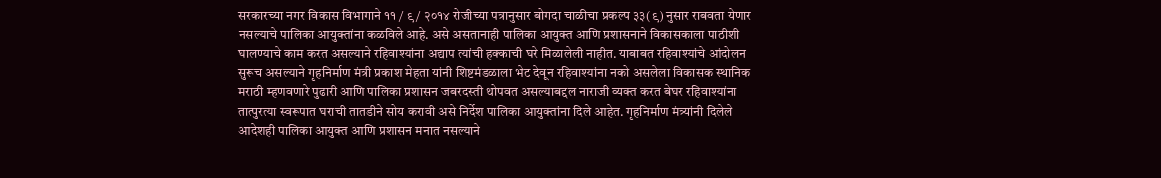सरकारच्या नगर विकास विभागाने ११ / ९ / २०१४ रोजीच्या पत्रानुसार बोगदा चाळीचा प्रकल्प ३३(९) नुसार राबवता येणार नसल्याचे पालिका आयुक्तांना कळविले आहे. असे असतानाही पालिका आयुक्त आणि प्रशासनाने विकासकाला पाठीशी घालण्याचे काम करत असल्याने रहिवाश्यांना अद्याप त्यांची हक्काची घरे मिळालेली नाहीत. याबाबत रहिवाश्यांचे आंदोलन सुरूच असल्याने गृहनिर्माण मंत्री प्रकाश मेहता यांनी शिष्टमंडळाला भेट देवून रहिवाश्यांना नको असलेला विकासक स्थानिक मराठी म्हणवणारे पुढारी आणि पालिका प्रशासन जबरदस्ती थोपवत असल्याबद्दल नाराजी व्यक्त करत बेघर रहिवाश्यांना तात्पुरत्या स्वरूपात घराची तातडीने सोय करावी असे निर्देश पालिका आयुक्तांना दिले आहेत. गृहनिर्माण मंत्र्यांनी दिलेले आदेशही पालिका आयुक्त आणि प्रशासन मनात नसल्याने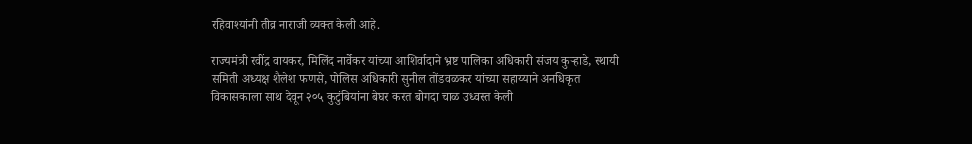रहिवाश्यांनी तीव्र नाराजी व्यक्त केली आहे.

राज्यमंत्री रवींद्र वायकर, मिलिंद नार्वेकर यांच्या आशिर्वादाने भ्रष्ट पालिका अधिकारी संजय कुऱ्हाडे, स्थायी समिती अध्यक्ष शैलेश फणसे, पोलिस अधिकारी सुनील तोंडवळकर यांच्या सहाय्याने अनधिकृत विकासकाला साथ देवून २०५ कुटुंबियांना बेघर करत बोगदा चाळ उध्वस्त केली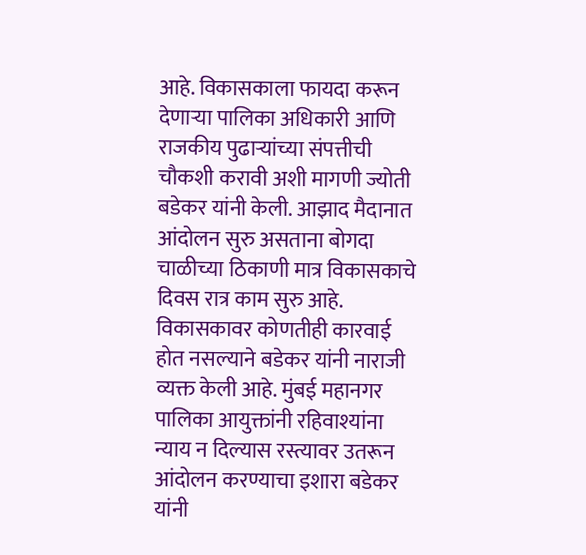आहे. विकासकाला फायदा करून देणाऱ्या पालिका अधिकारी आणि राजकीय पुढाऱ्यांच्या संपत्तीची चौकशी करावी अशी मागणी ज्योती बडेकर यांनी केली. आझाद मैदानात आंदोलन सुरु असताना बोगदा चाळीच्या ठिकाणी मात्र विकासकाचे दिवस रात्र काम सुरु आहे. विकासकावर कोणतीही कारवाई होत नसल्याने बडेकर यांनी नाराजी व्यक्त केली आहे. मुंबई महानगर पालिका आयुक्तांनी रहिवाश्यांना न्याय न दिल्यास रस्त्यावर उतरून आंदोलन करण्याचा इशारा बडेकर यांनी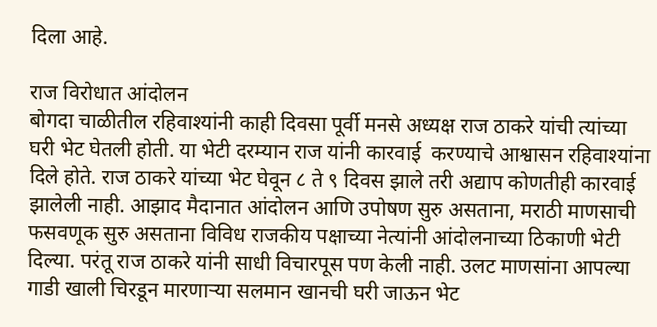दिला आहे.

राज विरोधात आंदोलन
बोगदा चाळीतील रहिवाश्यांनी काही दिवसा पूर्वी मनसे अध्यक्ष राज ठाकरे यांची त्यांच्या घरी भेट घेतली होती. या भेटी दरम्यान राज यांनी कारवाई  करण्याचे आश्वासन रहिवाश्यांना दिले होते. राज ठाकरे यांच्या भेट घेवून ८ ते ९ दिवस झाले तरी अद्याप कोणतीही कारवाई झालेली नाही. आझाद मैदानात आंदोलन आणि उपोषण सुरु असताना, मराठी माणसाची फसवणूक सुरु असताना विविध राजकीय पक्षाच्या नेत्यांनी आंदोलनाच्या ठिकाणी भेटी दिल्या. परंतू राज ठाकरे यांनी साधी विचारपूस पण केली नाही. उलट माणसांना आपल्या गाडी खाली चिरडून मारणाऱ्या सलमान खानची घरी जाऊन भेट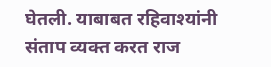घेतली. याबाबत रहिवाश्यांनी संताप व्यक्त करत राज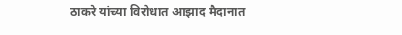ठाकरे यांच्या विरोधात आझाद मैदानात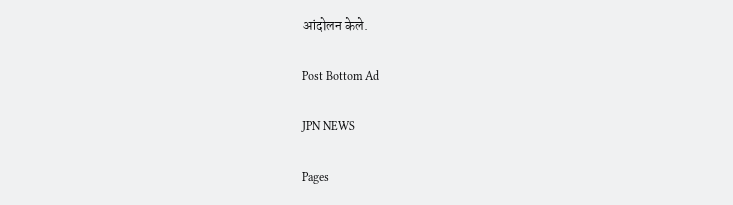आंदोलन केले.

Post Bottom Ad

JPN NEWS

Pages